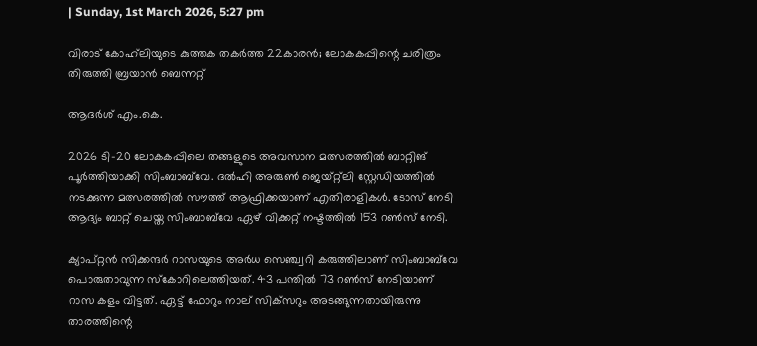| Sunday, 1st March 2026, 5:27 pm

വിരാട് കോഹ്‌ലിയുടെ കുത്തക തകര്‍ത്ത 22കാരന്‍; ലോകകപ്പിന്റെ ചരിത്രം തിരുത്തി ബ്രയാന്‍ ബെന്നറ്റ്

ആദര്‍ശ് എം.കെ.

2026 ടി-20 ലോകകപ്പിലെ തങ്ങളുടെ അവസാന മത്സരത്തില്‍ ബാറ്റിങ് പൂര്‍ത്തിയാക്കി സിംബാബ്‌വേ. ദല്‍ഹി അരുണ്‍ ജെയ്റ്റ്‌ലി സ്റ്റേഡിയത്തില്‍ നടക്കുന്ന മത്സരത്തില്‍ സൗത്ത് ആഫ്രിക്കയാണ് എതിരാളികള്‍. ടോസ് നേടി ആദ്യം ബാറ്റ് ചെയ്ത സിംബാബ്‌വേ ഏഴ് വിക്കറ്റ് നഷ്ടത്തില്‍ 153 റണ്‍സ് നേടി.

ക്യാപ്റ്റന്‍ സിക്കന്ദര്‍ റാസയുടെ അര്‍ധ സെഞ്ച്വറി കരുത്തിലാണ് സിംബാബ്‌വേ പൊരുതാവുന്ന സ്‌കോറിലെത്തിയത്. 43 പന്തില്‍ 73 റണ്‍സ് നേടിയാണ് റാസ കളം വിട്ടത്. ഏട്ട് ഫോറും നാല് സിക്‌സറും അടങ്ങുന്നതായിരുന്നു താരത്തിന്റെ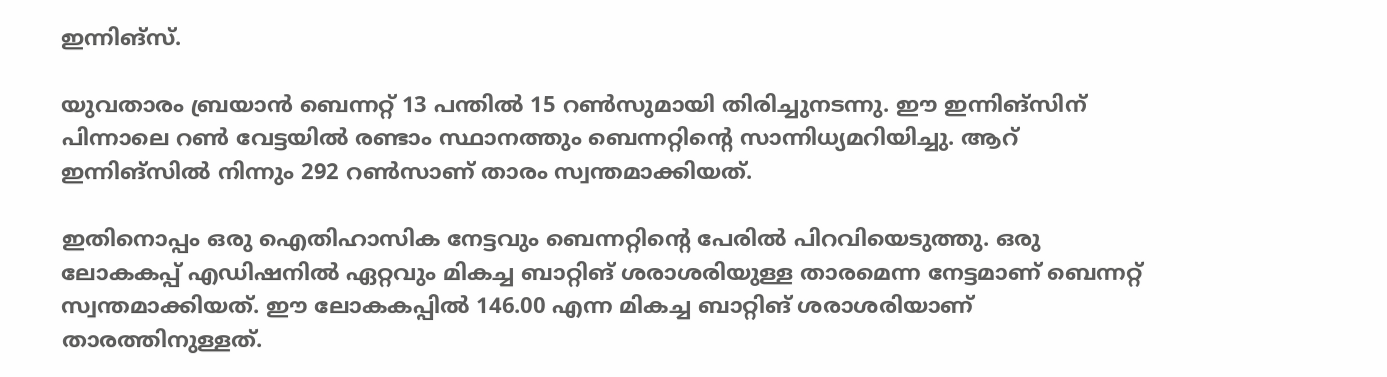ഇന്നിങ്‌സ്.

യുവതാരം ബ്രയാന്‍ ബെന്നറ്റ് 13 പന്തില്‍ 15 റണ്‍സുമായി തിരിച്ചുനടന്നു. ഈ ഇന്നിങ്‌സിന് പിന്നാലെ റണ്‍ വേട്ടയില്‍ രണ്ടാം സ്ഥാനത്തും ബെന്നറ്റിന്റെ സാന്നിധ്യമറിയിച്ചു. ആറ് ഇന്നിങ്‌സില്‍ നിന്നും 292 റണ്‍സാണ് താരം സ്വന്തമാക്കിയത്.

ഇതിനൊപ്പം ഒരു ഐതിഹാസിക നേട്ടവും ബെന്നറ്റിന്റെ പേരില്‍ പിറവിയെടുത്തു. ഒരു ലോകകപ്പ് എഡിഷനില്‍ ഏറ്റവും മികച്ച ബാറ്റിങ് ശരാശരിയുള്ള താരമെന്ന നേട്ടമാണ് ബെന്നറ്റ് സ്വന്തമാക്കിയത്. ഈ ലോകകപ്പില്‍ 146.00 എന്ന മികച്ച ബാറ്റിങ് ശരാശരിയാണ് താരത്തിനുള്ളത്.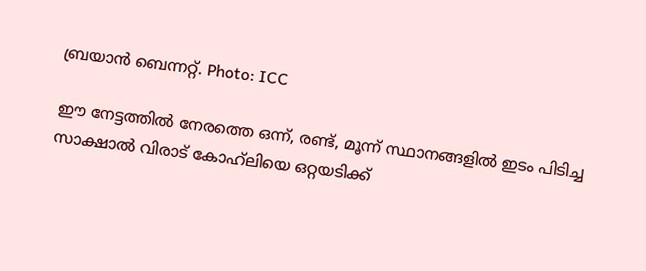ബ്രയാന്‍ ബെന്നറ്റ്. Photo: ICC

ഈ നേട്ടത്തില്‍ നേരത്തെ ഒന്ന്, രണ്ട്, മൂന്ന് സ്ഥാനങ്ങളില്‍ ഇടം പിടിച്ച സാക്ഷാല്‍ വിരാട് കോഹ്‌ലിയെ ഒറ്റയടിക്ക്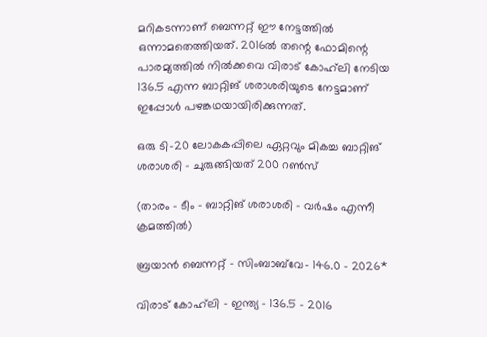മറികടന്നാണ് ബെന്നറ്റ് ഈ നേട്ടത്തില്‍ ഒന്നാമതെത്തിയത്. 2016ല്‍ തന്റെ ഫോമിന്റെ പാരമ്യത്തില്‍ നില്‍ക്കവെ വിരാട് കോഹ്‌ലി നേടിയ 136.5 എന്ന ബാറ്റിങ് ശരാശരിയുടെ നേട്ടമാണ് ഇപ്പോള്‍ പഴങ്കഥയായിരിക്കുന്നത്.

ഒരു ടി-20 ലോകകപ്പിലെ ഏറ്റവും മികച്ച ബാറ്റിങ് ശരാശരി – ചുരുങ്ങിയത് 200 റണ്‍സ്

(താരം – ടീം – ബാറ്റിങ് ശരാശരി – വര്‍ഷം എന്നീ ക്രമത്തില്‍)

ബ്രയാന്‍ ബെന്നറ്റ് – സിംബാബ്‌വേ- 146.0 – 2026*

വിരാട് കോഹ്‌ലി – ഇന്ത്യ – 136.5 – 2016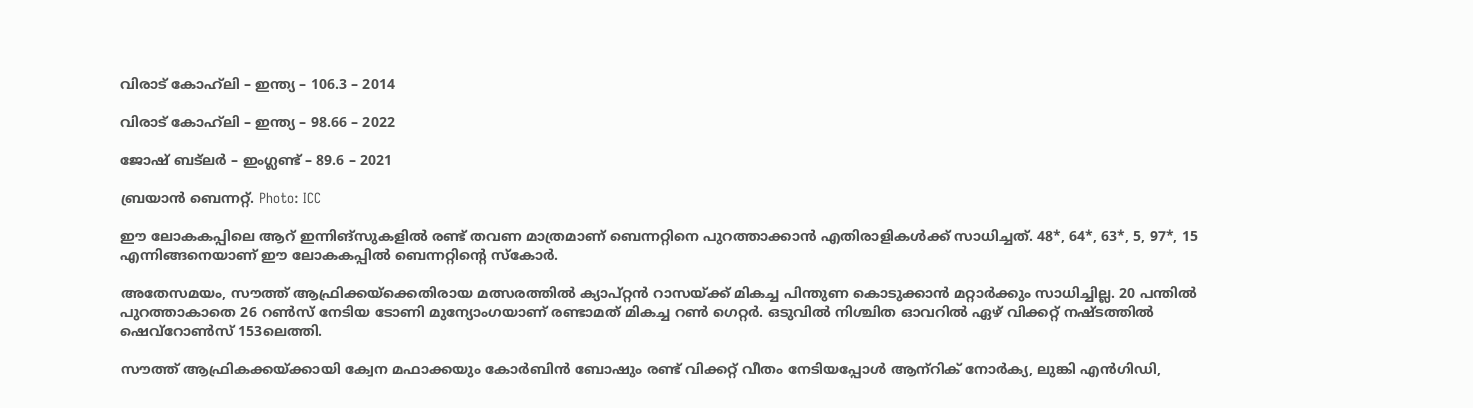വിരാട് കോഹ്‌ലി – ഇന്ത്യ – 106.3 – 2014

വിരാട് കോഹ്‌ലി – ഇന്ത്യ – 98.66 – 2022

ജോഷ് ബട്‌ലര്‍ – ഇംഗ്ലണ്ട് – 89.6 – 2021

ബ്രയാന്‍ ബെന്നറ്റ്. Photo: ICC

ഈ ലോകകപ്പിലെ ആറ് ഇന്നിങ്‌സുകളില്‍ രണ്ട് തവണ മാത്രമാണ് ബെന്നറ്റിനെ പുറത്താക്കാന്‍ എതിരാളികള്‍ക്ക് സാധിച്ചത്. 48*, 64*, 63*, 5, 97*, 15 എന്നിങ്ങനെയാണ് ഈ ലോകകപ്പില്‍ ബെന്നറ്റിന്റെ സ്‌കോര്‍.

അതേസമയം, സൗത്ത് ആഫ്രിക്കയ്‌ക്കെതിരായ മത്സരത്തില്‍ ക്യാപ്റ്റന്‍ റാസയ്ക്ക് മികച്ച പിന്തുണ കൊടുക്കാന്‍ മറ്റാര്‍ക്കും സാധിച്ചില്ല. 20 പന്തില്‍ പുറത്താകാതെ 26 റണ്‍സ് നേടിയ ടോണി മുന്യോംഗയാണ് രണ്ടാമത് മികച്ച റണ്‍ ഗെറ്റര്‍. ഒടുവില്‍ നിശ്ചിത ഓവറില്‍ ഏഴ് വിക്കറ്റ് നഷ്ടത്തില്‍ ഷെവ്‌റോണ്‍സ് 153ലെത്തി.

സൗത്ത് ആഫ്രികക്കയ്ക്കായി ക്വേന മഫാക്കയും കോര്‍ബിന്‍ ബോഷും രണ്ട് വിക്കറ്റ് വീതം നേടിയപ്പോള്‍ ആന്‌റിക് നോര്‍ക്യ, ലുങ്കി എന്‍ഗിഡി,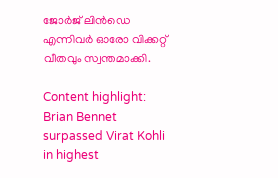ജോര്‍ജ് ലിന്‍ഡെ എന്നിവര്‍ ഓരോ വിക്കറ്റ് വീതവും സ്വന്തമാക്കി.

Content highlight: Brian Bennet surpassed Virat Kohli in highest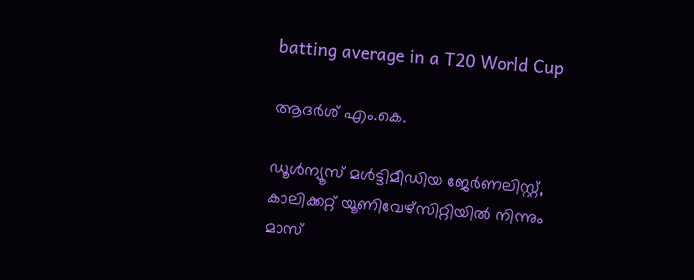batting average in a T20 World Cup

ആദര്‍ശ് എം.കെ.

ഡൂള്‍ന്യൂസ് മള്‍ട്ടിമീഡിയ ജേര്‍ണലിസ്റ്റ്, കാലിക്കറ്റ് യൂണിവേഴ്സിറ്റിയില്‍ നിന്നും മാസ്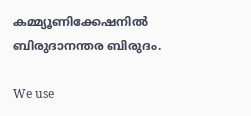കമ്മ്യൂണിക്കേഷനില്‍ ബിരുദാനന്തര ബിരുദം.

We use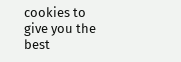cookies to give you the best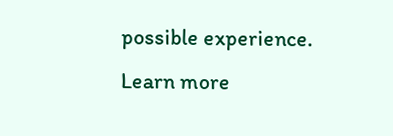possible experience. Learn more